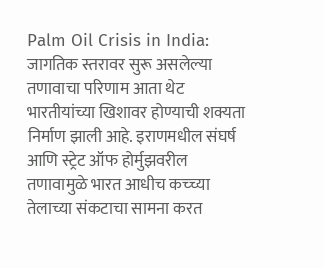Palm Oil Crisis in India: जागतिक स्तरावर सुरू असलेल्या तणावाचा परिणाम आता थेट भारतीयांच्या खिशावर होण्याची शक्यता निर्माण झाली आहे. इराणमधील संघर्ष आणि स्ट्रेट ऑफ होर्मुझवरील तणावामुळे भारत आधीच कच्च्या तेलाच्या संकटाचा सामना करत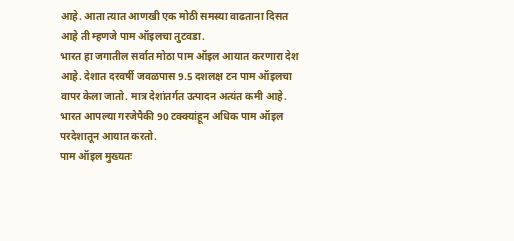आहे. आता त्यात आणखी एक मोठी समस्या वाढताना दिसत आहे ती म्हणजे पाम ऑइलचा तुटवडा.
भारत हा जगातील सर्वात मोठा पाम ऑइल आयात करणारा देश आहे. देशात दरवर्षी जवळपास 9.5 दशलक्ष टन पाम ऑइलचा वापर केला जातो. मात्र देशांतर्गत उत्पादन अत्यंत कमी आहे. भारत आपल्या गरजेपैकी 90 टक्क्यांहून अधिक पाम ऑइल परदेशातून आयात करतो.
पाम ऑइल मुख्यतः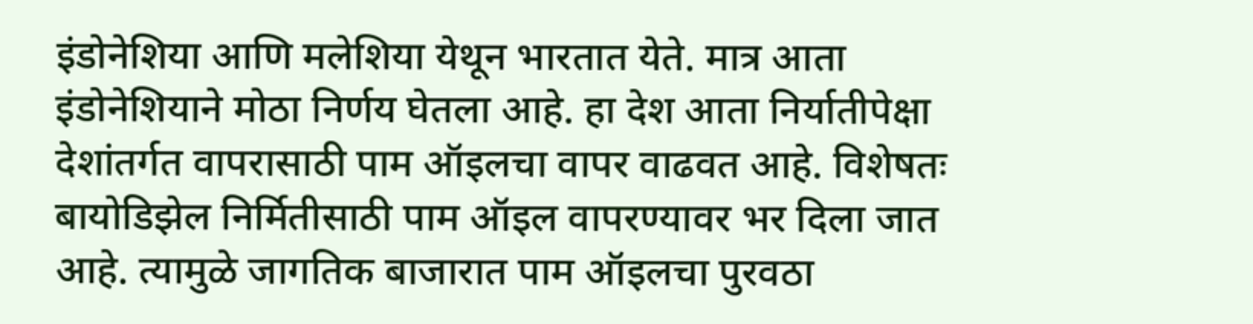इंडोनेशिया आणि मलेशिया येथून भारतात येते. मात्र आता इंडोनेशियाने मोठा निर्णय घेतला आहे. हा देश आता निर्यातीपेक्षा देशांतर्गत वापरासाठी पाम ऑइलचा वापर वाढवत आहे. विशेषतः बायोडिझेल निर्मितीसाठी पाम ऑइल वापरण्यावर भर दिला जात आहे. त्यामुळे जागतिक बाजारात पाम ऑइलचा पुरवठा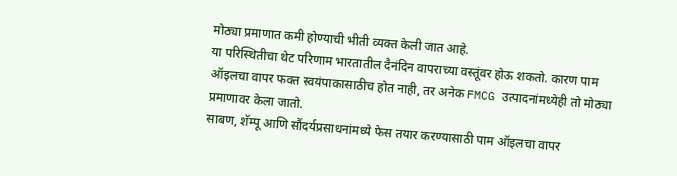मोठ्या प्रमाणात कमी होण्याची भीती व्यक्त केली जात आहे.
या परिस्थितीचा थेट परिणाम भारतातील दैनंदिन वापराच्या वस्तूंवर होऊ शकतो. कारण पाम ऑइलचा वापर फक्त स्वयंपाकासाठीच होत नाही, तर अनेक FMCG उत्पादनांमध्येही तो मोठ्या प्रमाणावर केला जातो.
साबण, शॅम्पू आणि सौंदर्यप्रसाधनांमध्ये फेस तयार करण्यासाठी पाम ऑइलचा वापर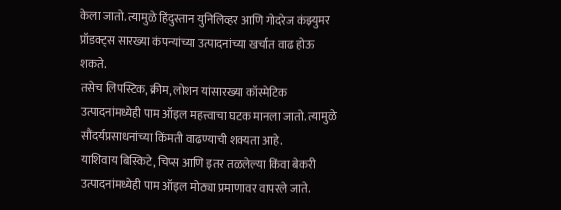केला जातो. त्यामुळे हिंदुस्तान युनिलिव्हर आणि गोदरेज कंझ्युमर प्रॉडक्ट्स सारख्या कंपन्यांच्या उत्पादनांच्या खर्चात वाढ होऊ शकते.
तसेच लिपस्टिक, क्रीम, लोशन यांसारख्या कॉस्मेटिक उत्पादनांमध्येही पाम ऑइल महत्त्वाचा घटक मानला जातो. त्यामुळे सौंदर्यप्रसाधनांच्या किंमती वाढण्याची शक्यता आहे.
याशिवाय बिस्किटे, चिप्स आणि इतर तळलेल्या किंवा बेकरी उत्पादनांमध्येही पाम ऑइल मोठ्या प्रमाणावर वापरले जाते.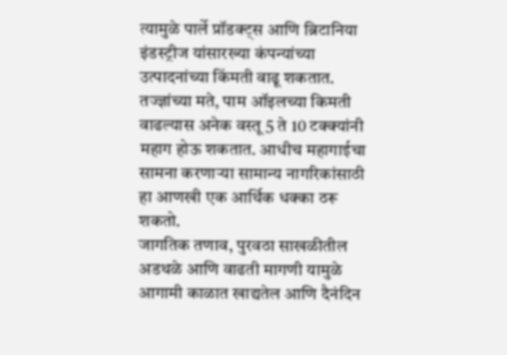त्यामुळे पार्ले प्रॉडक्ट्स आणि ब्रिटानिया इंडस्ट्रीज यांसारख्या कंपन्यांच्या उत्पादनांच्या किंमती वाढू शकतात.
तज्ज्ञांच्या मते, पाम ऑइलच्या किमती वाढल्यास अनेक वस्तू 5 ते 10 टक्क्यांनी महाग होऊ शकतात. आधीच महागाईचा सामना करणाऱ्या सामान्य नागरिकांसाठी हा आणखी एक आर्थिक धक्का ठरू शकतो.
जागतिक तणाव, पुरवठा साखळीतील अडथळे आणि वाढती मागणी यामुळे आगामी काळात खाद्यतेल आणि दैनंदिन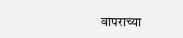वापराच्या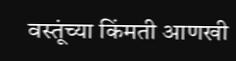वस्तूंच्या किंमती आणखी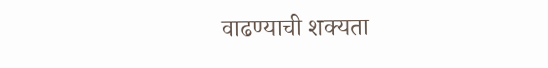वाढण्याची शक्यता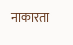नाकारता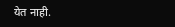येत नाही.